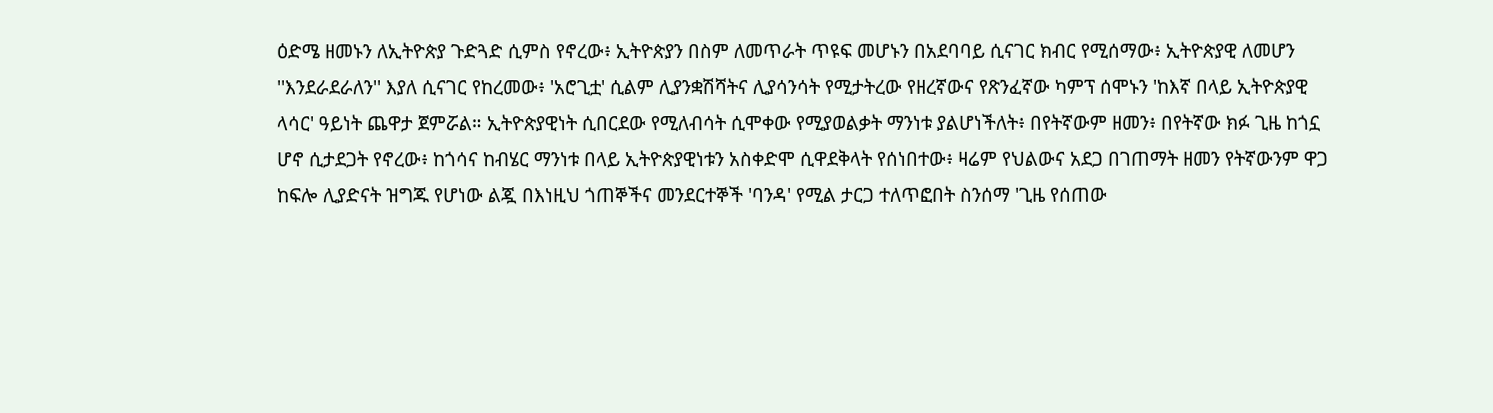ዕድሜ ዘመኑን ለኢትዮጵያ ጉድጓድ ሲምስ የኖረው፥ ኢትዮጵያን በስም ለመጥራት ጥዩፍ መሆኑን በአደባባይ ሲናገር ክብር የሚሰማው፥ ኢትዮጵያዊ ለመሆን ''እንደራደራለን'' እያለ ሲናገር የከረመው፥ 'አሮጊቷ' ሲልም ሊያንቋሽሻትና ሊያሳንሳት የሚታትረው የዘረኛውና የጽንፈኛው ካምፕ ሰሞኑን 'ከእኛ በላይ ኢትዮጵያዊ ላሳር' ዓይነት ጨዋታ ጀምሯል። ኢትዮጵያዊነት ሲበርደው የሚለብሳት ሲሞቀው የሚያወልቃት ማንነቱ ያልሆነችለት፥ በየትኛውም ዘመን፥ በየትኛው ክፉ ጊዜ ከጎኗ ሆኖ ሲታደጋት የኖረው፥ ከጎሳና ከብሄር ማንነቱ በላይ ኢትዮጵያዊነቱን አስቀድሞ ሲዋደቅላት የሰነበተው፥ ዛሬም የህልውና አደጋ በገጠማት ዘመን የትኛውንም ዋጋ ከፍሎ ሊያድናት ዝግጁ የሆነው ልጇ በእነዚህ ጎጠኞችና መንደርተኞች 'ባንዳ' የሚል ታርጋ ተለጥፎበት ስንሰማ 'ጊዜ የሰጠው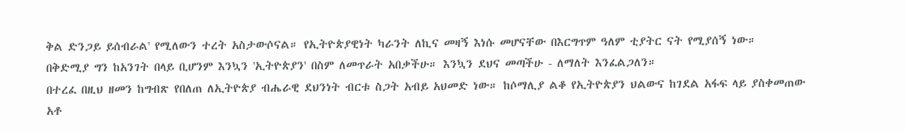ቅል ድንጋይ ይሰብራል' የሚለውን ተረት አስታውሶናል። የኢትዮጵያዊነት ካራንት ለኪና መዛኝ እነሱ መሆናቸው በእርግጥም ዓለም ቲያትር ናት የሚያሰኝ ነው።
በቅድሚያ ግን ከአንገት በላይ ቢሆንም እንኳን 'ኢትዮጵያን' በስም ለመጥራት አበቃችሁ። እንኳን ደህና መጣችሁ - ለማለት እንፈልጋለን።
በተረፈ በዚህ ዘመን ከግብጽ የበለጠ ለኢትዮጵያ ብሔራዊ ደህንነት ብርቱ ስጋት አብይ አህመድ ነው። ከሶማሊያ ልቆ የኢትዮጵያን ህልውና ከገደል አፋፍ ላይ ያስቀመጠው አቶ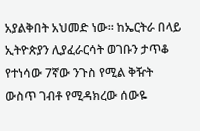አያልቅበት አህመድ ነው። ከኤርትራ በላይ ኢትዮጵያን ሊያፈራርሳት ወገቡን ታጥቆ የተነሳው 7ኛው ንጉስ የሚል ቅዥት ውስጥ ገብቶ የሚዳክረው ሰውዬ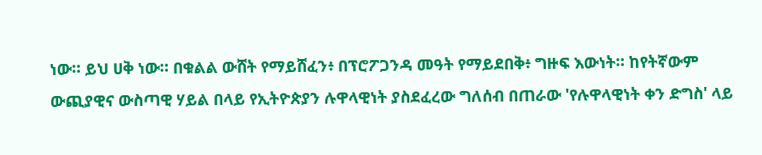ነው። ይህ ሀቅ ነው። በቁልል ውሸት የማይሸፈን፥ በፕሮፖጋንዳ መዓት የማይደበቅ፥ ግዙፍ እውነት። ከየትኛውም ውጪያዊና ውስጣዊ ሃይል በላይ የኢትዮጵያን ሉዋላዊነት ያስደፈረው ግለሰብ በጠራው 'የሉዋላዊነት ቀን ድግስ' ላይ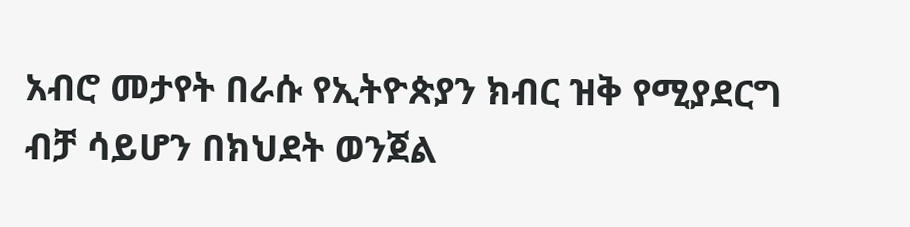አብሮ መታየት በራሱ የኢትዮጵያን ክብር ዝቅ የሚያደርግ ብቻ ሳይሆን በክህደት ወንጀል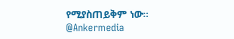የሚያስጠይቅም ነው።
@Ankermedia